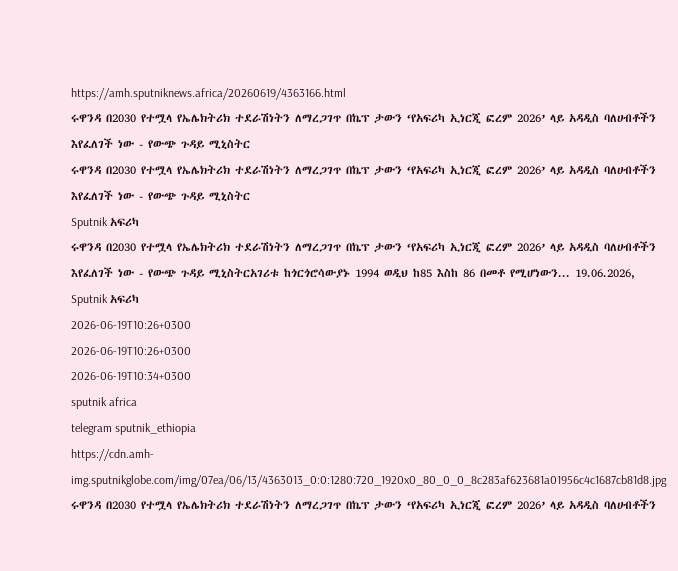https://amh.sputniknews.africa/20260619/4363166.html
ሩዋንዳ በ2030 የተሟላ የኤሌክትሪክ ተደራሽነትን ለማረጋገጥ በኬፕ ታውን ‘የአፍሪካ ኢነርጂ ፎረም 2026’ ላይ አዳዲስ ባለሀብቶችን እየፈለገች ነው - የውጭ ጉዳይ ሚኒስትር
ሩዋንዳ በ2030 የተሟላ የኤሌክትሪክ ተደራሽነትን ለማረጋገጥ በኬፕ ታውን ‘የአፍሪካ ኢነርጂ ፎረም 2026’ ላይ አዳዲስ ባለሀብቶችን እየፈለገች ነው - የውጭ ጉዳይ ሚኒስትር
Sputnik አፍሪካ
ሩዋንዳ በ2030 የተሟላ የኤሌክትሪክ ተደራሽነትን ለማረጋገጥ በኬፕ ታውን ‘የአፍሪካ ኢነርጂ ፎረም 2026’ ላይ አዳዲስ ባለሀብቶችን እየፈለገች ነው - የውጭ ጉዳይ ሚኒስትርአገሪቱ ከጎርጎሮሳውያኑ 1994 ወዲህ ከ85 እስከ 86 በመቶ የሚሆነውን... 19.06.2026, Sputnik አፍሪካ
2026-06-19T10:26+0300
2026-06-19T10:26+0300
2026-06-19T10:34+0300
sputnik africa
telegram sputnik_ethiopia
https://cdn.amh-img.sputnikglobe.com/img/07ea/06/13/4363013_0:0:1280:720_1920x0_80_0_0_8c283af623681a01956c4c1687cb81d8.jpg
ሩዋንዳ በ2030 የተሟላ የኤሌክትሪክ ተደራሽነትን ለማረጋገጥ በኬፕ ታውን ‘የአፍሪካ ኢነርጂ ፎረም 2026’ ላይ አዳዲስ ባለሀብቶችን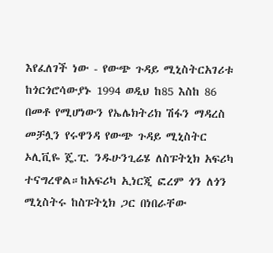እየፈለገች ነው - የውጭ ጉዳይ ሚኒስትርአገሪቱ ከጎርጎሮሳውያኑ 1994 ወዲህ ከ85 እስከ 86 በመቶ የሚሆነውን የኤሌክትሪክ ሽፋን ማዳረስ መቻሏን የሩዋንዳ የውጭ ጉዳይ ሚኒስትር ኦሊቪዬ ጄ.ፒ. ንዱሁንጊሬሄ ለስፑትኒክ አፍሪካ ተናግረዋል።ከአፍሪካ ኢነርጂ ፎረም ጎን ለጎን ሚኒስትሩ ከስፑትኒክ ጋር በነበራቸው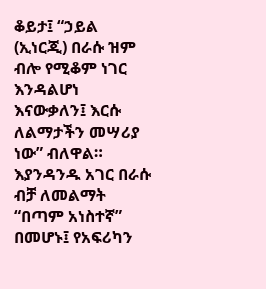ቆይታ፤ “ኃይል (ኢነርጂ) በራሱ ዝም ብሎ የሚቆም ነገር እንዳልሆነ እናውቃለን፤ እርሱ ለልማታችን መሣሪያ ነው” ብለዋል። እያንዳንዱ አገር በራሱ ብቻ ለመልማት “በጣም አነስተኛ” በመሆኑ፤ የአፍሪካን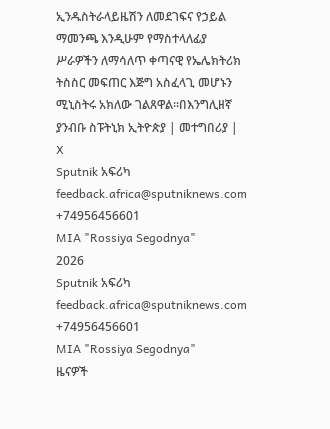ኢንዱስትራላይዜሽን ለመደገፍና የኃይል ማመንጫ እንዲሁም የማስተላለፊያ ሥራዎችን ለማሳለጥ ቀጣናዊ የኤሌክትሪክ ትስስር መፍጠር እጅግ አስፈላጊ መሆኑን ሚኒስትሩ አክለው ገልጸዋል።በእንግሊዘኛ ያንብቡ ስፑትኒክ ኢትዮጵያ | መተግበሪያ | X
Sputnik አፍሪካ
feedback.africa@sputniknews.com
+74956456601
MIA "Rossiya Segodnya"
2026
Sputnik አፍሪካ
feedback.africa@sputniknews.com
+74956456601
MIA "Rossiya Segodnya"
ዜናዎች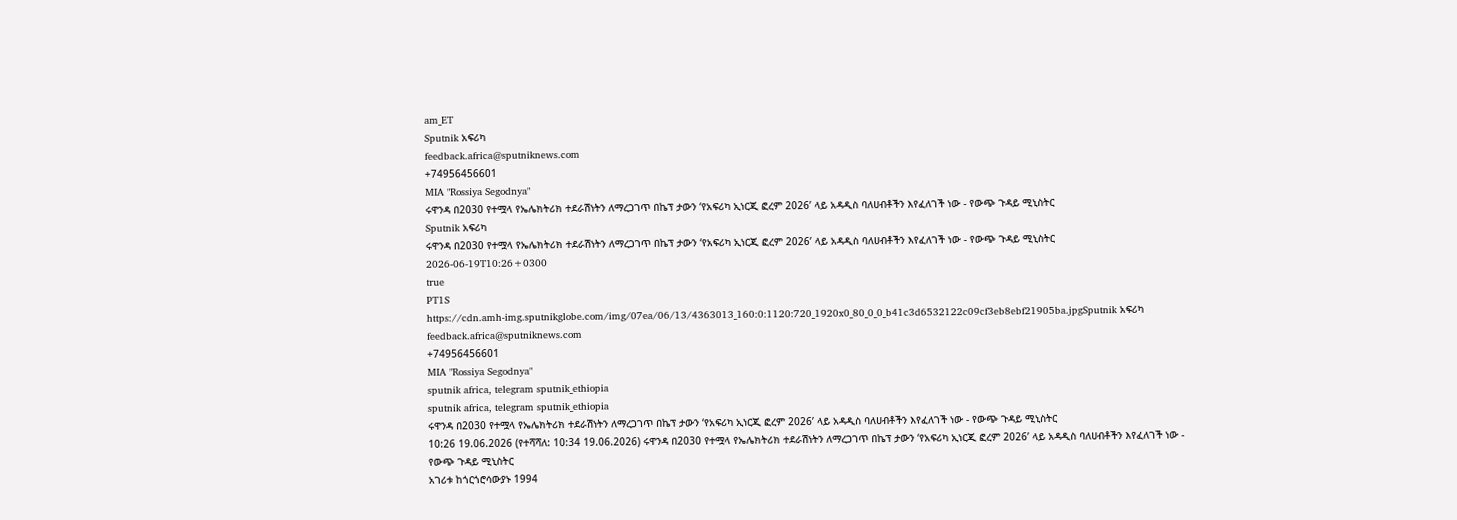am_ET
Sputnik አፍሪካ
feedback.africa@sputniknews.com
+74956456601
MIA "Rossiya Segodnya"
ሩዋንዳ በ2030 የተሟላ የኤሌክትሪክ ተደራሽነትን ለማረጋገጥ በኬፕ ታውን ‘የአፍሪካ ኢነርጂ ፎረም 2026’ ላይ አዳዲስ ባለሀብቶችን እየፈለገች ነው - የውጭ ጉዳይ ሚኒስትር
Sputnik አፍሪካ
ሩዋንዳ በ2030 የተሟላ የኤሌክትሪክ ተደራሽነትን ለማረጋገጥ በኬፕ ታውን ‘የአፍሪካ ኢነርጂ ፎረም 2026’ ላይ አዳዲስ ባለሀብቶችን እየፈለገች ነው - የውጭ ጉዳይ ሚኒስትር
2026-06-19T10:26+0300
true
PT1S
https://cdn.amh-img.sputnikglobe.com/img/07ea/06/13/4363013_160:0:1120:720_1920x0_80_0_0_b41c3d6532122c09cf3eb8ebf21905ba.jpgSputnik አፍሪካ
feedback.africa@sputniknews.com
+74956456601
MIA "Rossiya Segodnya"
sputnik africa, telegram sputnik_ethiopia
sputnik africa, telegram sputnik_ethiopia
ሩዋንዳ በ2030 የተሟላ የኤሌክትሪክ ተደራሽነትን ለማረጋገጥ በኬፕ ታውን ‘የአፍሪካ ኢነርጂ ፎረም 2026’ ላይ አዳዲስ ባለሀብቶችን እየፈለገች ነው - የውጭ ጉዳይ ሚኒስትር
10:26 19.06.2026 (የተሻሻለ: 10:34 19.06.2026) ሩዋንዳ በ2030 የተሟላ የኤሌክትሪክ ተደራሽነትን ለማረጋገጥ በኬፕ ታውን ‘የአፍሪካ ኢነርጂ ፎረም 2026’ ላይ አዳዲስ ባለሀብቶችን እየፈለገች ነው - የውጭ ጉዳይ ሚኒስትር
አገሪቱ ከጎርጎሮሳውያኑ 1994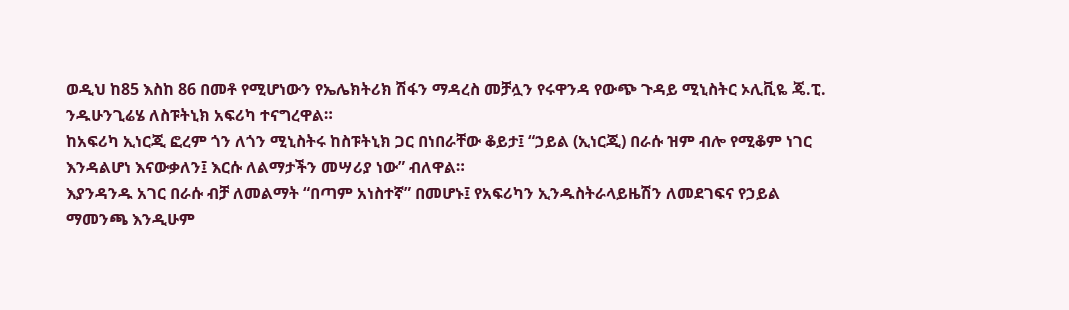ወዲህ ከ85 እስከ 86 በመቶ የሚሆነውን የኤሌክትሪክ ሽፋን ማዳረስ መቻሏን የሩዋንዳ የውጭ ጉዳይ ሚኒስትር ኦሊቪዬ ጄ.ፒ. ንዱሁንጊሬሄ ለስፑትኒክ አፍሪካ ተናግረዋል።
ከአፍሪካ ኢነርጂ ፎረም ጎን ለጎን ሚኒስትሩ ከስፑትኒክ ጋር በነበራቸው ቆይታ፤ “ኃይል (ኢነርጂ) በራሱ ዝም ብሎ የሚቆም ነገር እንዳልሆነ እናውቃለን፤ እርሱ ለልማታችን መሣሪያ ነው” ብለዋል።
እያንዳንዱ አገር በራሱ ብቻ ለመልማት “በጣም አነስተኛ” በመሆኑ፤ የአፍሪካን ኢንዱስትራላይዜሽን ለመደገፍና የኃይል ማመንጫ እንዲሁም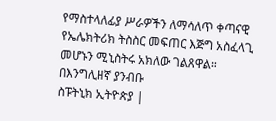የማስተላለፊያ ሥራዎችን ለማሳለጥ ቀጣናዊ የኤሌክትሪክ ትስስር መፍጠር እጅግ አስፈላጊ መሆኑን ሚኒስትሩ አክለው ገልጸዋል።
በእንግሊዘኛ ያንብቡ
ስፑትኒክ ኢትዮጵያ |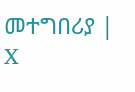መተግበሪያ | X